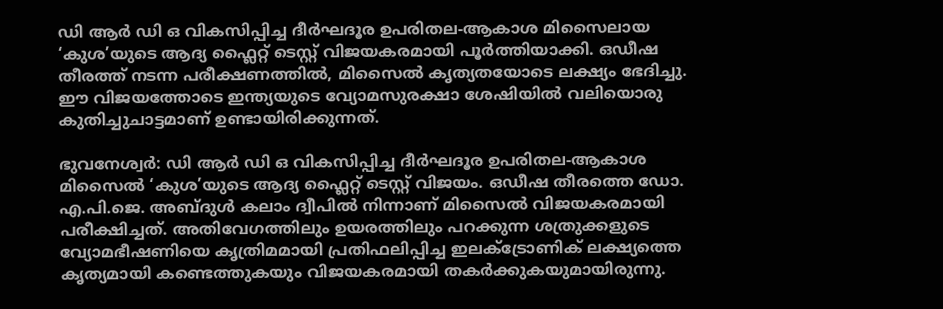ഡി ആർ ഡി ഒ വികസിപ്പിച്ച ദീർഘദൂര ഉപരിതല-ആകാശ മിസൈലായ ‘കുശ’യുടെ ആദ്യ ഫ്ലൈറ്റ് ടെസ്റ്റ് വിജയകരമായി പൂർത്തിയാക്കി. ഒഡീഷ തീരത്ത് നടന്ന പരീക്ഷണത്തിൽ, മിസൈൽ കൃത്യതയോടെ ലക്ഷ്യം ഭേദിച്ചു. ഈ വിജയത്തോടെ ഇന്ത്യയുടെ വ്യോമസുരക്ഷാ ശേഷിയിൽ വലിയൊരു കുതിച്ചുചാട്ടമാണ് ഉണ്ടായിരിക്കുന്നത്.

ഭുവനേശ്വർ: ഡി ആർ ഡി ഒ വികസിപ്പിച്ച ദീർഘദൂര ഉപരിതല-ആകാശ മിസൈൽ ‘കുശ’യുടെ ആദ്യ ഫ്ലൈറ്റ് ടെസ്റ്റ് വിജയം. ഒഡീഷ തീരത്തെ ഡോ. എ.പി.ജെ. അബ്ദുൾ കലാം ദ്വീപിൽ നിന്നാണ് മിസൈൽ വിജയകരമായി പരീക്ഷിച്ചത്. അതിവേഗത്തിലും ഉയരത്തിലും പറക്കുന്ന ശത്രുക്കളുടെ വ്യോമഭീഷണിയെ കൃത്രിമമായി പ്രതിഫലിപ്പിച്ച ഇലക്ട്രോണിക് ലക്ഷ്യത്തെ കൃത്യമായി കണ്ടെത്തുകയും വിജയകരമായി തകർക്കുകയുമായിരുന്നു.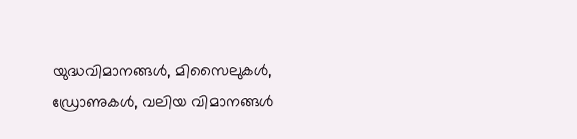യുദ്ധവിമാനങ്ങൾ, മിസൈലുകൾ, ഡ്രോണുകൾ, വലിയ വിമാനങ്ങൾ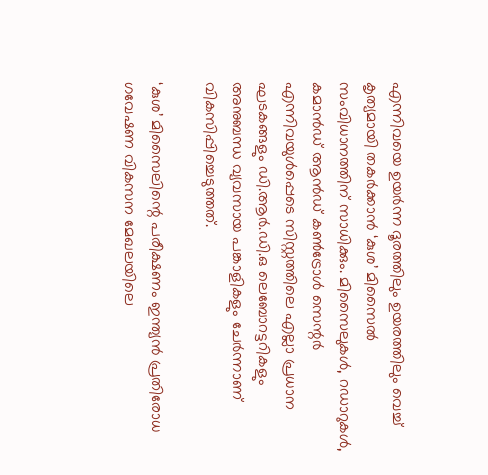എന്നിവയെ ഉയർന്ന ദൂരത്തിലും ഉയരത്തിലും വെച്ച് കൃത്യമായി തകർക്കാൻ ‘കുശ’ മിസൈൽ സംവിധാനത്തിന് സാധിക്കും. മിസൈലുകൾ, റഡാറുകൾ, കമാൻഡ് ആൻഡ് കൺട്രോൾ സെന്റർ എന്നിവയുൾപ്പെടെ സിസ്റ്റത്തിലെ എല്ലാ പ്രധാന ഘടകങ്ങളും ഡി.ആർ.ഡി.ഒ ലെബോറട്ടറികളും അനുബന്ധ വ്യവസായ പങ്കാളികളും ചേർന്നാണ് വികസിപ്പിച്ചെടുത്തത്.

‘കുശ’ മിസൈലിന്റെ പരീക്ഷണം ഇന്ത്യൻ പ്രതിരോധ ഗവേഷണ വികസന മേഖലയിലെ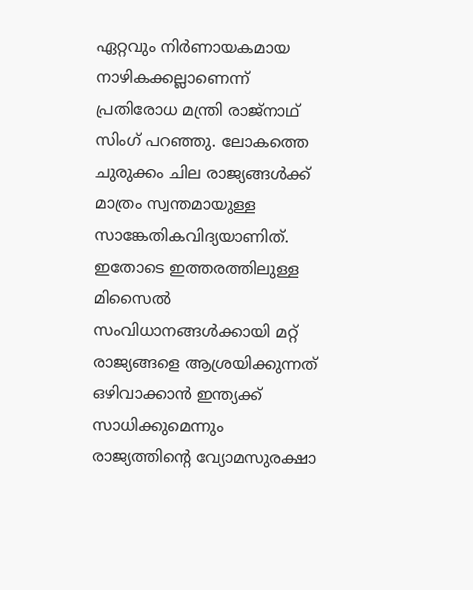ഏറ്റവും നിർണായകമായ നാഴികക്കല്ലാണെന്ന് പ്രതിരോധ മന്ത്രി രാജ്‌നാഥ് സിംഗ് പറഞ്ഞു. ലോകത്തെ ചുരുക്കം ചില രാജ്യങ്ങൾക്ക് മാത്രം സ്വന്തമായുള്ള സാങ്കേതികവിദ്യയാണിത്. ഇതോടെ ഇത്തരത്തിലുള്ള മിസൈൽ സംവിധാനങ്ങൾക്കായി മറ്റ് രാജ്യങ്ങളെ ആശ്രയിക്കുന്നത് ഒഴിവാക്കാൻ ഇന്ത്യക്ക് സാധിക്കുമെന്നും രാജ്യത്തിന്റെ വ്യോമസുരക്ഷാ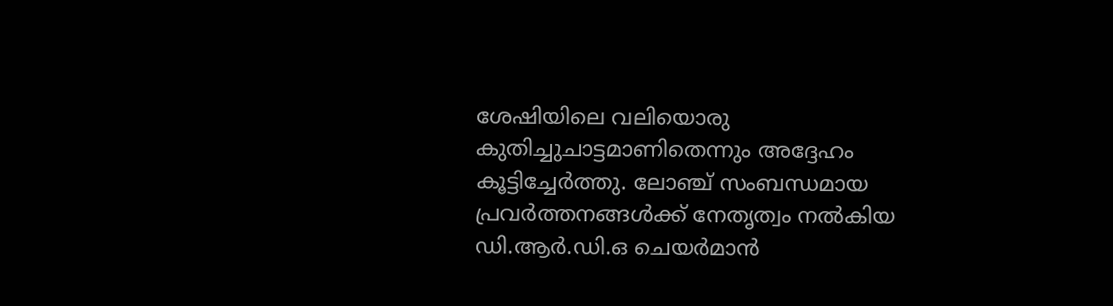ശേഷിയിലെ വലിയൊരു കുതിച്ചുചാട്ടമാണിതെന്നും അദ്ദേഹം കൂട്ടിച്ചേർത്തു. ലോഞ്ച് സംബന്ധമായ പ്രവർത്തനങ്ങൾക്ക് നേതൃത്വം നൽകിയ ഡി.ആർ.ഡി.ഒ ചെയർമാൻ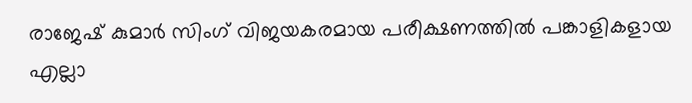രാജേഷ് കുമാർ സിംഗ് വിജയകരമായ പരീക്ഷണത്തിൽ പങ്കാളികളായ എല്ലാ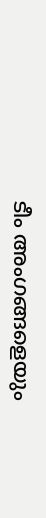ടീം അംഗങ്ങളെയും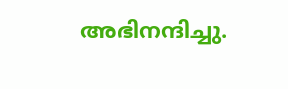അഭിനന്ദിച്ചു.